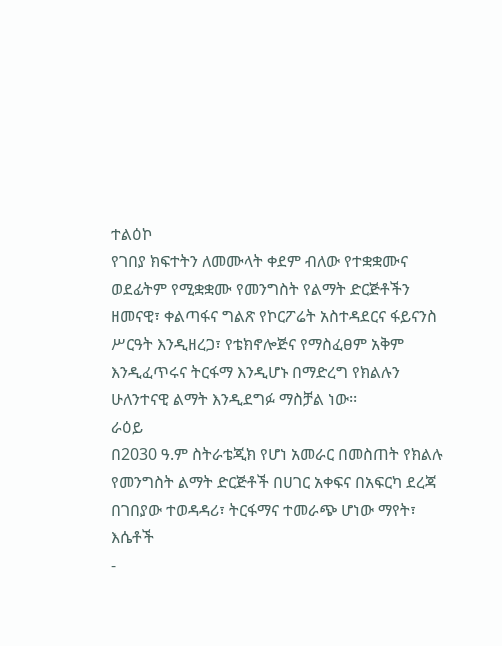ተልዕኮ
የገበያ ክፍተትን ለመሙላት ቀደም ብለው የተቋቋሙና ወደፊትም የሚቋቋሙ የመንግስት የልማት ድርጅቶችን ዘመናዊ፣ ቀልጣፋና ግልጽ የኮርፖሬት አስተዳደርና ፋይናንስ ሥርዓት እንዲዘረጋ፣ የቴክኖሎጅና የማስፈፀም አቅም እንዲፈጥሩና ትርፋማ እንዲሆኑ በማድረግ የክልሉን ሁለንተናዊ ልማት እንዲደግፉ ማስቻል ነው፡፡
ራዕይ
በ2030 ዓ.ም ስትራቴጂክ የሆነ አመራር በመስጠት የክልሉ የመንግስት ልማት ድርጅቶች በሀገር አቀፍና በአፍርካ ደረጃ በገበያው ተወዳዳሪ፣ ትርፋማና ተመራጭ ሆነው ማየት፣
እሴቶች
-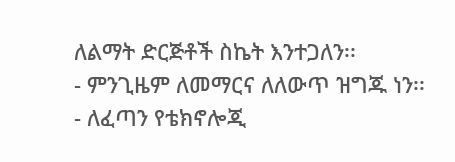ለልማት ድርጅቶች ስኬት እንተጋለን፡፡
- ምንጊዜም ለመማርና ለለውጥ ዝግጁ ነን፡፡
- ለፈጣን የቴክኖሎጂ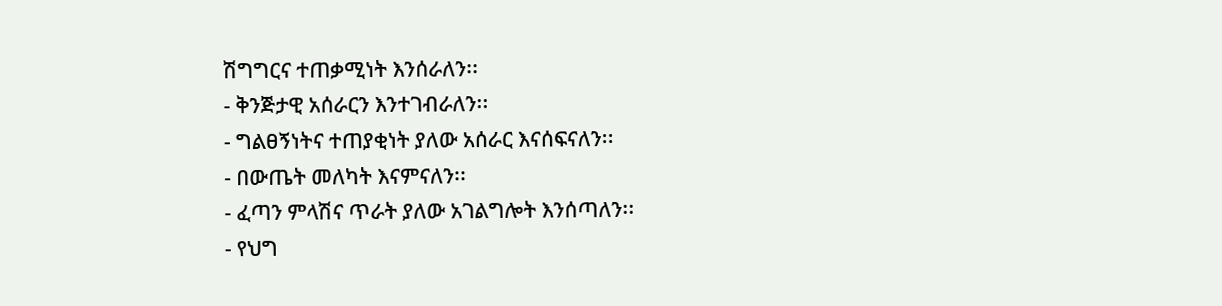ሽግግርና ተጠቃሚነት እንሰራለን፡፡
- ቅንጅታዊ አሰራርን እንተገብራለን፡፡
- ግልፀኝነትና ተጠያቂነት ያለው አሰራር እናሰፍናለን፡፡
- በውጤት መለካት እናምናለን፡፡
- ፈጣን ምላሽና ጥራት ያለው አገልግሎት እንሰጣለን፡፡
- የህግ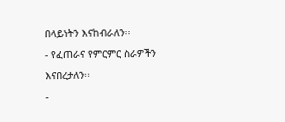በላይነትን እናከብራለን፡፡
- የፈጠራና የምርምር ስራዎችን እናበረታለን፡፡
-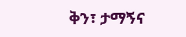ቅን፣ ታማኝና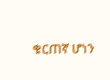ቁርጠኛ ሆነን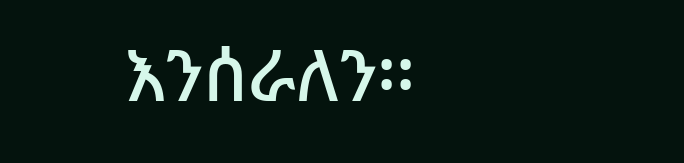እንሰራለን፡፡